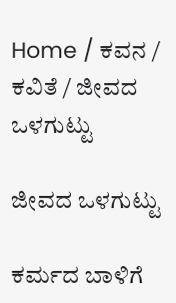Home / ಕವನ / ಕವಿತೆ / ಜೀವದ ಒಳಗುಟ್ಟು

ಜೀವದ ಒಳಗುಟ್ಟು

ಕರ್ಮದ ಬಾಳಿಗೆ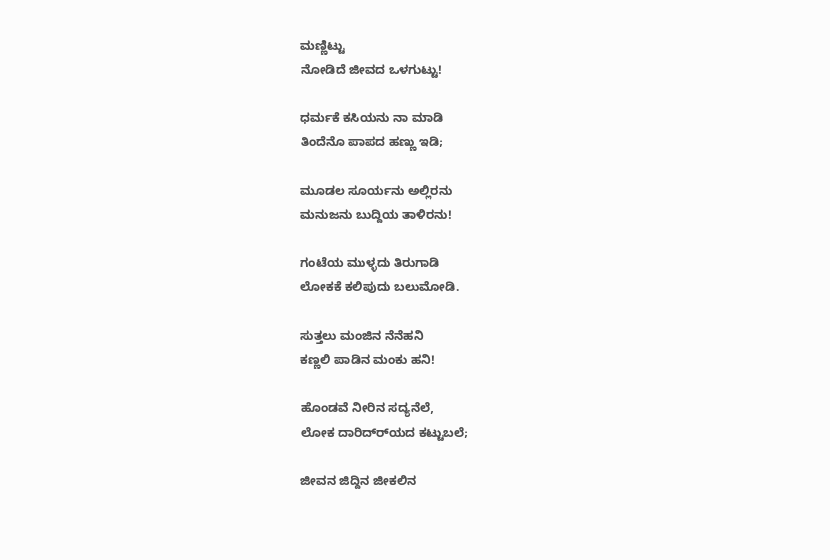ಮಣ್ಣಿಟ್ಟು
ನೋಡಿದೆ ಜೀವದ ಒಳಗುಟ್ಟು!

ಧರ್ಮಕೆ ಕಸಿಯನು ನಾ ಮಾಡಿ
ತಿಂದೆನೊ ಪಾಪದ ಹಣ್ಣು ಇಡಿ;

ಮೂಡಲ ಸೂರ್ಯನು ಅಲ್ಲಿರನು
ಮನುಜನು ಬುದ್ದಿಯ ತಾಳಿರನು!

ಗಂಟೆಯ ಮುಳ್ಳದು ತಿರುಗಾಡಿ
ಲೋಕಕೆ ಕಲಿಪುದು ಬಲುಮೋಡಿ.

ಸುತ್ತಲು ಮಂಜಿನ ನೆನೆಹನಿ
ಕಣ್ಣಲಿ ಪಾಡಿನ ಮಂಕು ಹನಿ!

ಹೊಂಡವೆ ನೀರಿನ ಸದ್ಯನೆಲೆ,
ಲೋಕ ದಾರಿದ್ರ್‍ಯದ ಕಟ್ಟುಬಲೆ;

ಜೀವನ ಜಿದ್ದಿನ ಜೀಕಲಿನ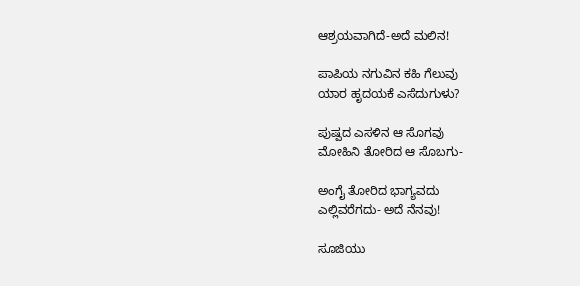ಆಶ್ರಯವಾಗಿದೆ-ಅದೆ ಮಲಿನ!

ಪಾಪಿಯ ನಗುವಿನ ಕಹಿ ಗೆಲುವು
ಯಾರ ಹೃದಯಕೆ ಎಸೆದುಗುಳು?

ಪುಷ್ಪದ ಎಸಳಿನ ಆ ಸೊಗವು
ಮೋಹಿನಿ ತೋರಿದ ಆ ಸೊಬಗು-

ಅಂಗೈ ತೋರಿದ ಭಾಗ್ಯವದು
ಎಲ್ಲಿವರೆಗದು- ಅದೆ ನೆನವು!

ಸೂಜಿಯು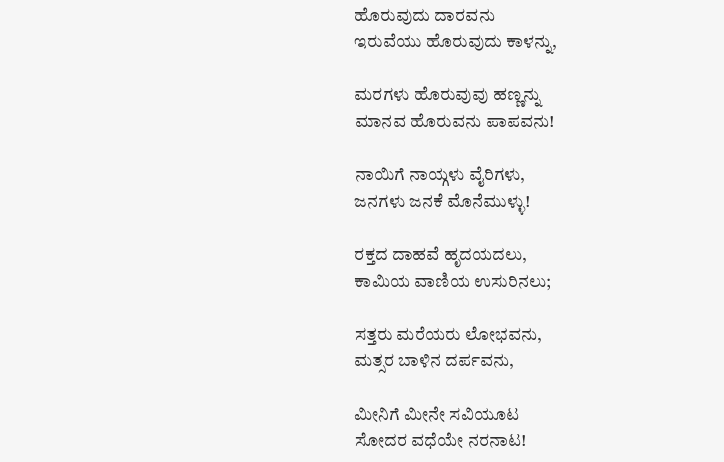ಹೊರುವುದು ದಾರವನು
ಇರುವೆಯು ಹೊರುವುದು ಕಾಳನ್ನು,

ಮರಗಳು ಹೊರುವುವು ಹಣ್ಣನ್ನು
ಮಾನವ ಹೊರುವನು ಪಾಪವನು!

ನಾಯಿಗೆ ನಾಯ್ಗಳು ವೈರಿಗಳು,
ಜನಗಳು ಜನಕೆ ಮೊನೆಮುಳ್ಳು!

ರಕ್ತದ ದಾಹವೆ ಹೃದಯದಲು,
ಕಾಮಿಯ ವಾಣಿಯ ಉಸುರಿನಲು;

ಸತ್ತರು ಮರೆಯರು ಲೋಭವನು,
ಮತ್ಸರ ಬಾಳಿನ ದರ್ಪವನು,

ಮೀನಿಗೆ ಮೀನೇ ಸವಿಯೂಟ
ಸೋದರ ವಧೆಯೇ ನರನಾಟ!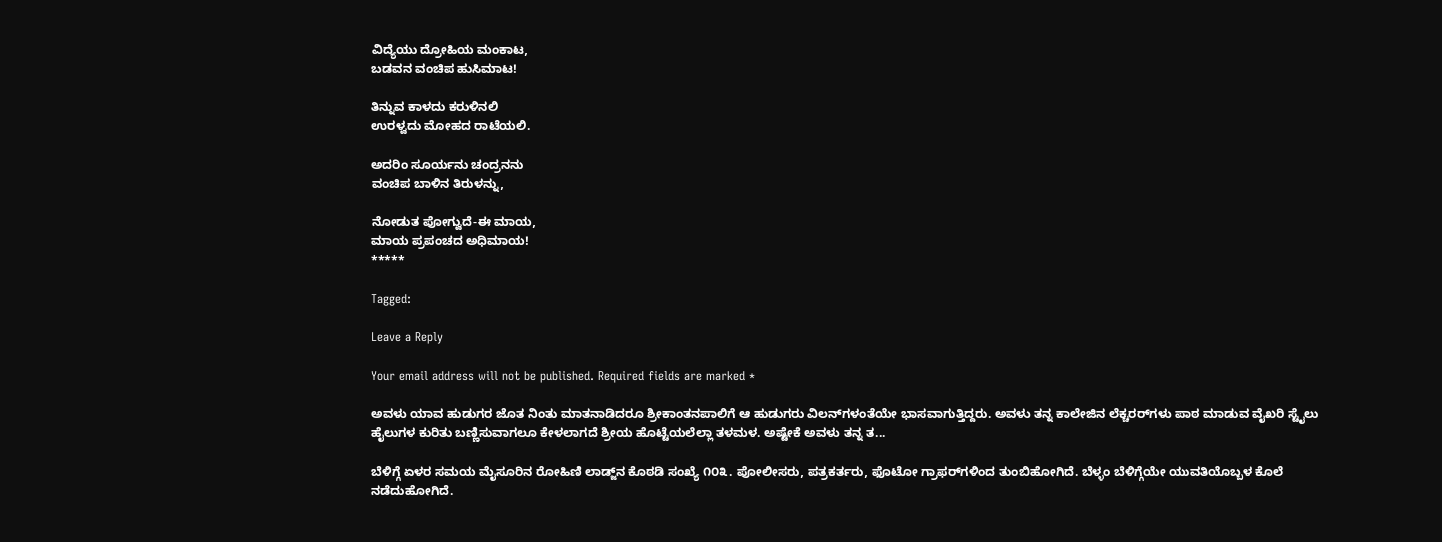ವಿದ್ಯೆಯು ದ್ರೋಹಿಯ ಮಂಕಾಟ,
ಬಡವನ ವಂಚಿಪ ಹುಸಿಮಾಟ!

ತಿನ್ನುವ ಕಾಳದು ಕರುಳಿನಲಿ
ಉರಳ್ವದು ಮೋಹದ ರಾಟೆಯಲಿ.

ಅದರಿಂ ಸೂರ್ಯನು ಚಂದ್ರನನು
ವಂಚಿಪ ಬಾಳಿನ ತಿರುಳನ್ನು,

ನೋಡುತ ಪೋಗ್ವುದೆ-ಈ ಮಾಯ,
ಮಾಯ ಪ್ರಪಂಚದ ಅಧಿಮಾಯ!
*****

Tagged:

Leave a Reply

Your email address will not be published. Required fields are marked *

ಅವಳು ಯಾವ ಹುಡುಗರ ಜೊತ ನಿಂತು ಮಾತನಾಡಿದರೂ ಶ್ರೀಕಾಂತನಪಾಲಿಗೆ ಆ ಹುಡುಗರು ವಿಲನ್‌ಗಳಂತೆಯೇ ಭಾಸವಾಗುತ್ತಿದ್ದರು. ಅವಳು ತನ್ನ ಕಾಲೇಜಿನ ಲೆಕ್ಚರರ್‌ಗಳು ಪಾಠ ಮಾಡುವ ವೈಖರಿ ಸ್ಟೈಲು ಹೈಲುಗಳ ಕುರಿತು ಬಣ್ಣಿಸುವಾಗಲೂ ಕೇಳಲಾಗದೆ ಶ್ರೀಯ ಹೊಟ್ಟೆಯಲೆಲ್ಲಾ ತಳಮಳ. ಅಷ್ಟೇಕೆ ಅವಳು ತನ್ನ ತ...

ಬೆಳಿಗ್ಗೆ ಏಳರ ಸಮಯ ಮೈಸೂರಿನ ರೋಹಿಣಿ ಲಾಡ್ಜ್‌ನ ಕೊಠಡಿ ಸಂಖ್ಯೆ ೧೦೩. ಪೋಲೀಸರು, ಪತ್ರಕರ್ತರು, ಫೊಟೋ ಗ್ರಾಫರ್‌ಗಳಿಂದ ತುಂಬಿಹೋಗಿದೆ. ಬೆಳ್ಳಂ ಬೆಳಿಗ್ಗೆಯೇ ಯುವತಿಯೊಬ್ಬಳ ಕೊಲೆ ನಡೆದುಹೋಗಿದೆ.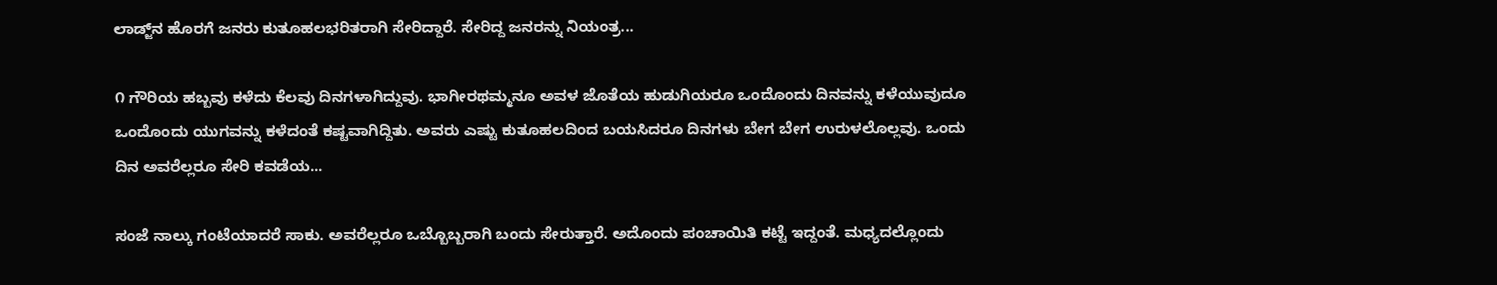ಲಾಡ್ಜ್‌ನ ಹೊರಗೆ ಜನರು ಕುತೂಹಲಭರಿತರಾಗಿ ಸೇರಿದ್ದಾರೆ. ಸೇರಿದ್ದ ಜನರನ್ನು ನಿಯಂತ್ರ...

೧ ಗೌರಿಯ ಹಬ್ಬವು ಕಳೆದು ಕೆಲವು ದಿನಗಳಾಗಿದ್ದುವು. ಭಾಗೀರಥಮ್ಮನೂ ಅವಳ ಜೊತೆಯ ಹುಡುಗಿಯರೂ ಒಂದೊಂದು ದಿನವನ್ನು ಕಳೆಯುವುದೂ ಒಂದೊಂದು ಯುಗವನ್ನು ಕಳೆದಂತೆ ಕಷ್ಟವಾಗಿದ್ದಿತು. ಅವರು ಎಷ್ಟು ಕುತೂಹಲದಿಂದ ಬಯಸಿದರೂ ದಿನಗಳು ಬೇಗ ಬೇಗ ಉರುಳಲೊಲ್ಲವು. ಒಂದು ದಿನ ಅವರೆಲ್ಲರೂ ಸೇರಿ ಕವಡೆಯ...

ಸಂಜೆ ನಾಲ್ಕು ಗಂಟೆಯಾದರೆ ಸಾಕು. ಅವರೆಲ್ಲರೂ ಒಬ್ಬೊಬ್ಬರಾಗಿ ಬಂದು ಸೇರುತ್ತಾರೆ. ಅದೊಂದು ಪಂಚಾಯಿತಿ ಕಟ್ಟೆ ಇದ್ದಂತೆ. ಮಧ್ಯದಲ್ಲೊಂದು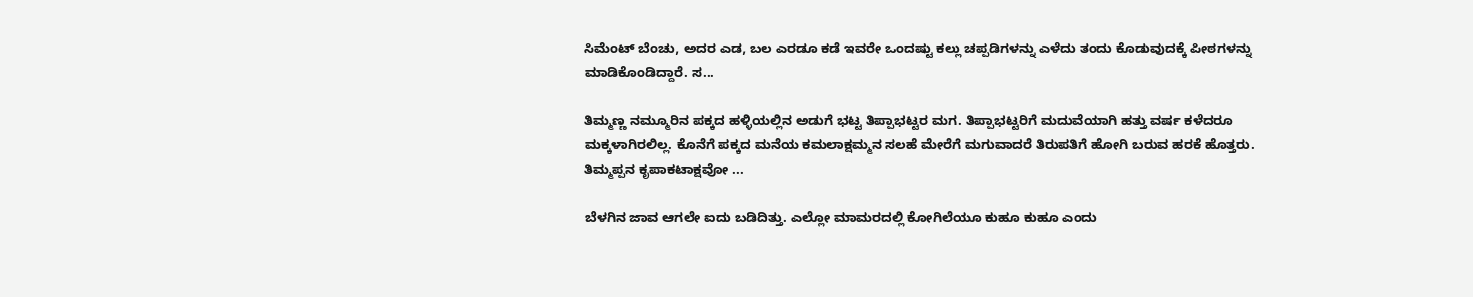ಸಿಮೆಂಟ್ ಬೆಂಚು, ಅದರ ಎಡ, ಬಲ ಎರಡೂ ಕಡೆ ಇವರೇ ಒಂದಷ್ಟು ಕಲ್ಲು ಚಪ್ಪಡಿಗಳನ್ನು ಎಳೆದು ತಂದು ಕೊಡುವುದಕ್ಕೆ ಪೀಠಗಳನ್ನು ಮಾಡಿಕೊಂಡಿದ್ದಾರೆ. ಸ...

ತಿಮ್ಮಣ್ಣ ನಮ್ಮೂರಿನ ಪಕ್ಕದ ಹಳ್ಳಿಯಲ್ಲಿನ ಅಡುಗೆ ಭಟ್ಟ ತಿಪ್ಪಾಭಟ್ಟರ ಮಗ. ತಿಪ್ಪಾಭಟ್ಟರಿಗೆ ಮದುವೆಯಾಗಿ ಹತ್ತು ವರ್ಷ ಕಳೆದರೂ ಮಕ್ಕಳಾಗಿರಲಿಲ್ಲ. ಕೊನೆಗೆ ಪಕ್ಕದ ಮನೆಯ ಕಮಲಾಕ್ಷಮ್ಮನ ಸಲಹೆ ಮೇರೆಗೆ ಮಗುವಾದರೆ ತಿರುಪತಿಗೆ ಹೋಗಿ ಬರುವ ಹರಕೆ ಹೊತ್ತರು. ತಿಮ್ಮಪ್ಪನ ಕೃಪಾಕಟಾಕ್ಷವೋ ...

ಬೆಳಗಿನ ಜಾವ ಆಗಲೇ ಐದು ಬಡಿದಿತ್ತು. ಎಲ್ಲೋ ಮಾಮರದಲ್ಲಿ ಕೋಗಿಲೆಯೂ ಕುಹೂ ಕುಹೂ ಎಂದು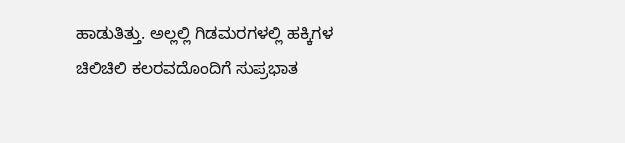ಹಾಡುತಿತ್ತು. ಅಲ್ಲಲ್ಲಿ ಗಿಡಮರಗಳಲ್ಲಿ ಹಕ್ಕಿಗಳ ಚಿಲಿಚಿಲಿ ಕಲರವದೊಂದಿಗೆ ಸುಪ್ರಭಾತ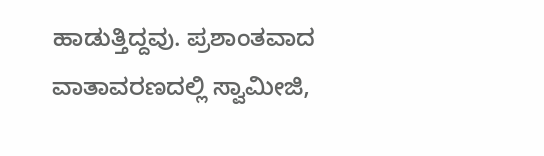ಹಾಡುತ್ತಿದ್ದವು. ಪ್ರಶಾಂತವಾದ ವಾತಾವರಣದಲ್ಲಿ ಸ್ವಾಮೀಜಿ,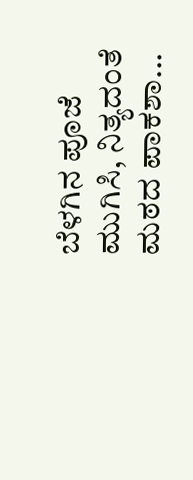ಬೆಳಗಿನ ಪೂಜೆ ಮುಗಿಸಿ, ನಿತ್ಯದಂತೆ ಮಠದ ಪಾಕಶಾ...